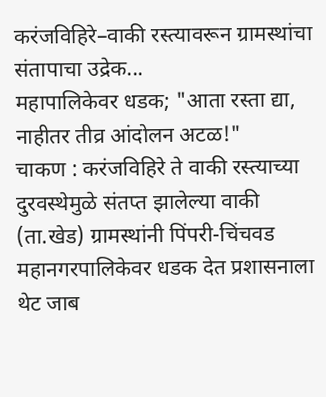करंजविहिरे–वाकी रस्त्यावरून ग्रामस्थांचा संतापाचा उद्रेक...
महापालिकेवर धडक; "आता रस्ता द्या, नाहीतर तीव्र आंदोलन अटळ!"
चाकण : करंजविहिरे ते वाकी रस्त्याच्या दुरवस्थेमुळे संतप्त झालेल्या वाकी (ता.खेड) ग्रामस्थांनी पिंपरी-चिंचवड महानगरपालिकेवर धडक देत प्रशासनाला थेट जाब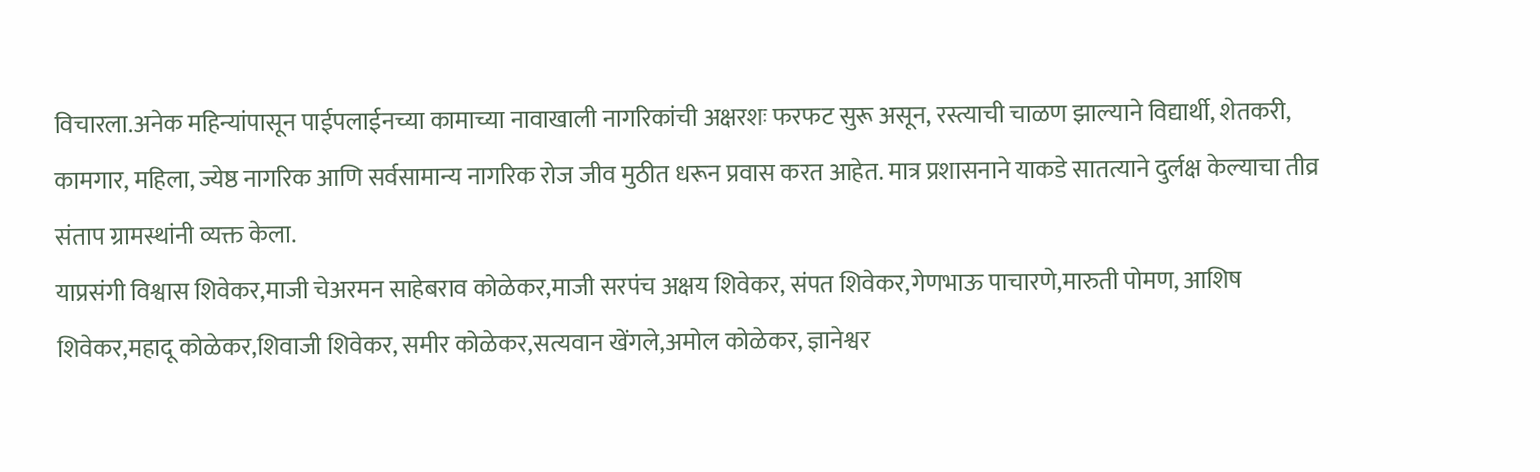विचारला.अनेक महिन्यांपासून पाईपलाईनच्या कामाच्या नावाखाली नागरिकांची अक्षरशः फरफट सुरू असून, रस्त्याची चाळण झाल्याने विद्यार्थी, शेतकरी, कामगार, महिला, ज्येष्ठ नागरिक आणि सर्वसामान्य नागरिक रोज जीव मुठीत धरून प्रवास करत आहेत. मात्र प्रशासनाने याकडे सातत्याने दुर्लक्ष केल्याचा तीव्र संताप ग्रामस्थांनी व्यक्त केला.
याप्रसंगी विश्वास शिवेकर,माजी चेअरमन साहेबराव कोळेकर,माजी सरपंच अक्षय शिवेकर, संपत शिवेकर,गेणभाऊ पाचारणे,मारुती पोमण, आशिष शिवेकर,महादू कोळेकर,शिवाजी शिवेकर, समीर कोळेकर,सत्यवान खेंगले,अमोल कोळेकर, ज्ञानेश्वर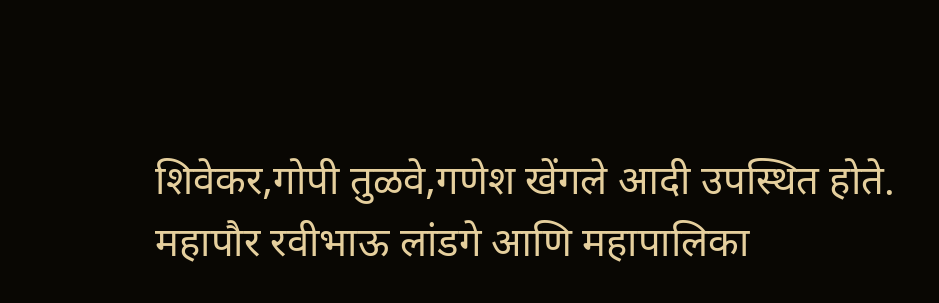शिवेकर,गोपी तुळवे,गणेश खेंगले आदी उपस्थित होते.
महापौर रवीभाऊ लांडगे आणि महापालिका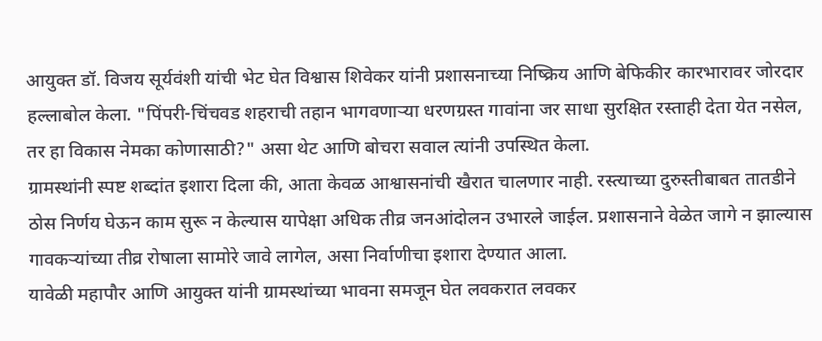आयुक्त डॉ. विजय सूर्यवंशी यांची भेट घेत विश्वास शिवेकर यांनी प्रशासनाच्या निष्क्रिय आणि बेफिकीर कारभारावर जोरदार हल्लाबोल केला. "पिंपरी-चिंचवड शहराची तहान भागवणाऱ्या धरणग्रस्त गावांना जर साधा सुरक्षित रस्ताही देता येत नसेल, तर हा विकास नेमका कोणासाठी?" असा थेट आणि बोचरा सवाल त्यांनी उपस्थित केला.
ग्रामस्थांनी स्पष्ट शब्दांत इशारा दिला की, आता केवळ आश्वासनांची खैरात चालणार नाही. रस्त्याच्या दुरुस्तीबाबत तातडीने ठोस निर्णय घेऊन काम सुरू न केल्यास यापेक्षा अधिक तीव्र जनआंदोलन उभारले जाईल. प्रशासनाने वेळेत जागे न झाल्यास गावकऱ्यांच्या तीव्र रोषाला सामोरे जावे लागेल, असा निर्वाणीचा इशारा देण्यात आला.
यावेळी महापौर आणि आयुक्त यांनी ग्रामस्थांच्या भावना समजून घेत लवकरात लवकर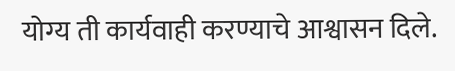योग्य ती कार्यवाही करण्याचे आश्वासन दिले.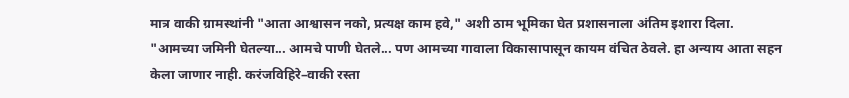मात्र वाकी ग्रामस्थांनी "आता आश्वासन नको, प्रत्यक्ष काम हवे," अशी ठाम भूमिका घेत प्रशासनाला अंतिम इशारा दिला.
"आमच्या जमिनी घेतल्या... आमचे पाणी घेतले... पण आमच्या गावाला विकासापासून कायम वंचित ठेवले. हा अन्याय आता सहन केला जाणार नाही. करंजविहिरे–वाकी रस्ता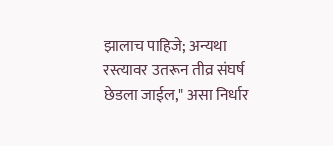झालाच पाहिजे; अन्यथा रस्त्यावर उतरून तीव्र संघर्ष छेडला जाईल," असा निर्धार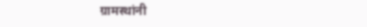ग्रामस्थांनी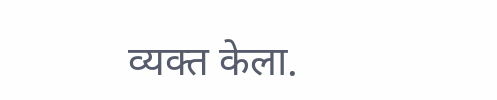व्यक्त केला.